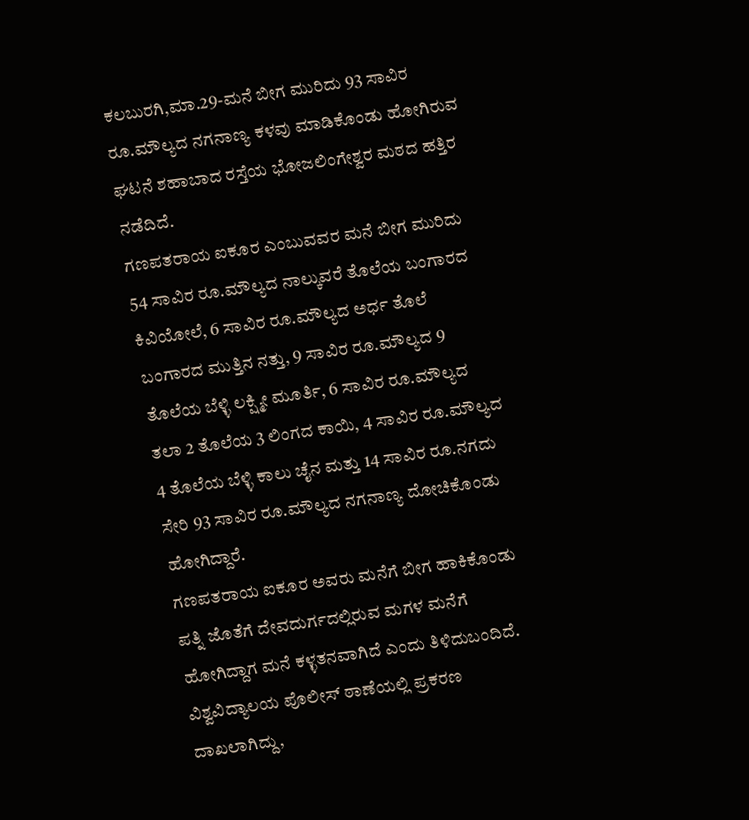ಕಲಬುರಗಿ,ಮಾ.29-ಮನೆ ಬೀಗ ಮುರಿದು 93 ಸಾವಿರ ರೂ.ಮೌಲ್ಯದ ನಗನಾಣ್ಯ ಕಳವು ಮಾಡಿಕೊಂಡು ಹೋಗಿರುವ ಘಟನೆ ಶಹಾಬಾದ ರಸ್ತೆಯ ಭೋಜಲಿಂಗೇಶ್ವರ ಮಠದ ಹತ್ತಿರ ನಡೆದಿದೆ.
ಗಣಪತರಾಯ ಐಕೂರ ಎಂಬುವವರ ಮನೆ ಬೀಗ ಮುರಿದು 54 ಸಾವಿರ ರೂ.ಮೌಲ್ಯದ ನಾಲ್ಕುವರೆ ತೊಲೆಯ ಬಂಗಾರದ ಕಿವಿಯೋಲೆ, 6 ಸಾವಿರ ರೂ.ಮೌಲ್ಯದ ಅರ್ಧ ತೊಲೆ ಬಂಗಾರದ ಮುತ್ತಿನ ನತ್ತು, 9 ಸಾವಿರ ರೂ.ಮೌಲ್ಯದ 9 ತೊಲೆಯ ಬೆಳ್ಳಿ ಲಕ್ಷ್ಮೀ ಮೂರ್ತಿ, 6 ಸಾವಿರ ರೂ.ಮೌಲ್ಯದ ತಲಾ 2 ತೊಲೆಯ 3 ಲಿಂಗದ ಕಾಯಿ, 4 ಸಾವಿರ ರೂ.ಮೌಲ್ಯದ 4 ತೊಲೆಯ ಬೆಳ್ಳಿ ಕಾಲು ಚೈನ ಮತ್ತು 14 ಸಾವಿರ ರೂ.ನಗದು ಸೇರಿ 93 ಸಾವಿರ ರೂ.ಮೌಲ್ಯದ ನಗನಾಣ್ಯ ದೋಚಿಕೊಂಡು ಹೋಗಿದ್ದಾರೆ.
ಗಣಪತರಾಯ ಐಕೂರ ಅವರು ಮನೆಗೆ ಬೀಗ ಹಾಕಿಕೊಂಡು ಪತ್ನಿ ಜೊತೆಗೆ ದೇವದುರ್ಗದಲ್ಲಿರುವ ಮಗಳ ಮನೆಗೆ ಹೋಗಿದ್ದಾಗ ಮನೆ ಕಳ್ಳತನವಾಗಿದೆ ಎಂದು ತಿಳಿದುಬಂದಿದೆ. ವಿಶ್ವವಿದ್ಯಾಲಯ ಪೊಲೀಸ್ ಠಾಣೆಯಲ್ಲಿ ಪ್ರಕರಣ ದಾಖಲಾಗಿದ್ದು,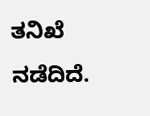ತನಿಖೆ ನಡೆದಿದೆ.